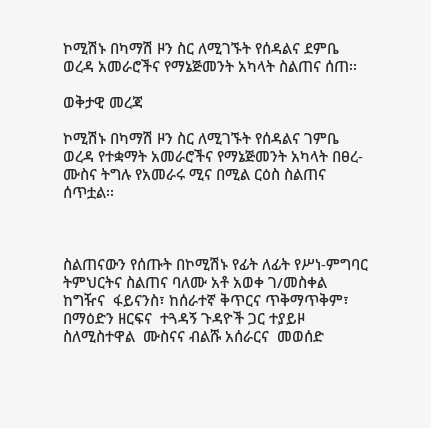ኮሚሽኑ በካማሽ ዞን ስር ለሚገኙት የሰዳልና ደምቤ ወረዳ አመራሮችና የማኔጅመንት አካላት ስልጠና ሰጠ፡፡

ወቅታዊ መረጃ

ኮሚሽኑ በካማሽ ዞን ስር ለሚገኙት የሰዳልና ገምቤ ወረዳ የተቋማት አመራሮችና የማኔጅመንት አካላት በፀረ-ሙስና ትግሉ የአመራሩ ሚና በሚል ርዕስ ስልጠና ሰጥቷል፡፡



ስልጠናውን የሰጡት በኮሚሽኑ የፊት ለፊት የሥነ-ምግባር ትምህርትና ስልጠና ባለሙ አቶ አወቀ ገ/መስቀል ከግዥና  ፋይናንስ፣ ከሰራተኛ ቅጥርና ጥቅማጥቅም፣ በማዕድን ዘርፍና  ተጓዳኝ ጉዳዮች ጋር ተያይዞ ስለሚስተዋል  ሙስናና ብልሹ አሰራርና  መወሰድ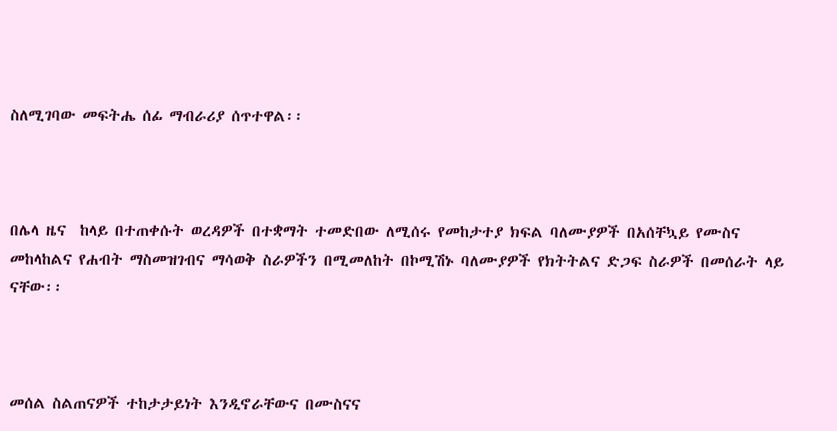ስለሚገባው መፍትሔ ሰፊ ማብራሪያ ሰጥተዋል፡፡



በሌላ ዜና  ከላይ በተጠቀሱት ወረዳዎች በተቋማት ተመድበው ለሚሰሩ የመከታተያ ክፍል ባለሙያዎች በአሰቸኳይ የሙስና መከላከልና የሐብት ማስመዝገብና ማሳወቅ ስራዎችን በሚመለከት በኮሚሽኑ ባለሙያዎች የክትትልና ድጋፍ ስራዎች በመሰራት ላይ ናቸው፡፡



መሰል ስልጠናዎች ተከታታይነት እንዲኖራቸውና በሙስናና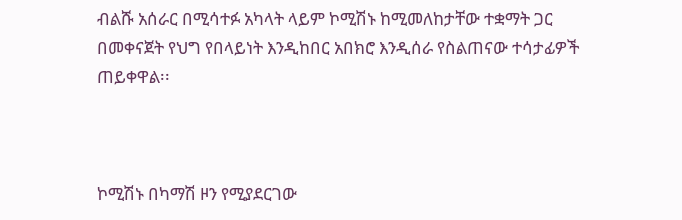ብልሹ አሰራር በሚሳተፉ አካላት ላይም ኮሚሽኑ ከሚመለከታቸው ተቋማት ጋር በመቀናጀት የህግ የበላይነት እንዲከበር አበክሮ እንዲሰራ የስልጠናው ተሳታፊዎች ጠይቀዋል፡፡



ኮሚሽኑ በካማሽ ዞን የሚያደርገው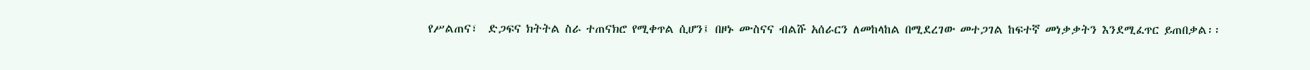የሥልጠና፣  ድጋፍና ክትትል ስራ ተጠናክሮ የሚቀጥል ሲሆን፤ በዞኑ ሙስናና ብልሹ አሰራርን ለመከላከል በሚደረገው መተጋገል ከፍተኛ መነቃቃትን እንደሚፈጥር ይጠበቃል፡፡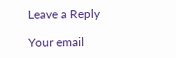Leave a Reply

Your email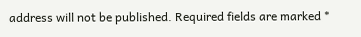address will not be published. Required fields are marked *